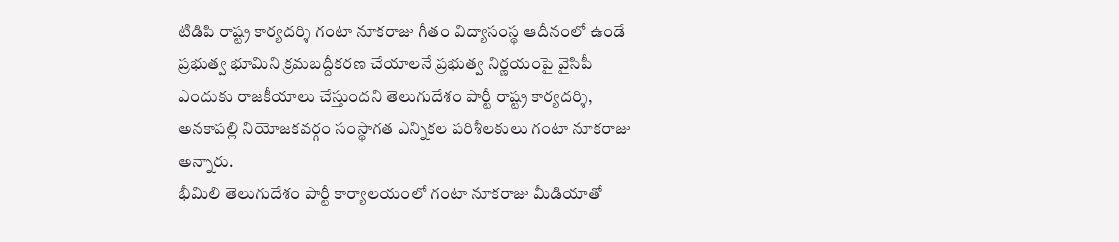టిడిపి రాష్ట్ర కార్యదర్శి గంటా నూకరాజు గీతం విద్యాసంస్థ ఆదీనంలో ఉండే ప్రభుత్వ భూమిని క్రమబద్దీకరణ చేయాలనే ప్రభుత్వ నిర్ణయంపై వైసిపీ ఎందుకు రాజకీయాలు చేస్తుందని తెలుగుదేశం పార్టీ రాష్ట్ర కార్యదర్శి, అనకాపల్లి నియోజకవర్గం సంస్థాగత ఎన్నికల పరిశీలకులు గంటా నూకరాజు అన్నారు.
భీమిలి తెలుగుదేశం పార్టీ కార్యాలయంలో గంటా నూకరాజు మీడియాతో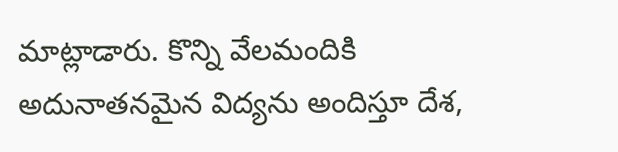మాట్లాడారు. కొన్ని వేలమందికి అదునాతనమైన విద్యను అందిస్తూ దేశ,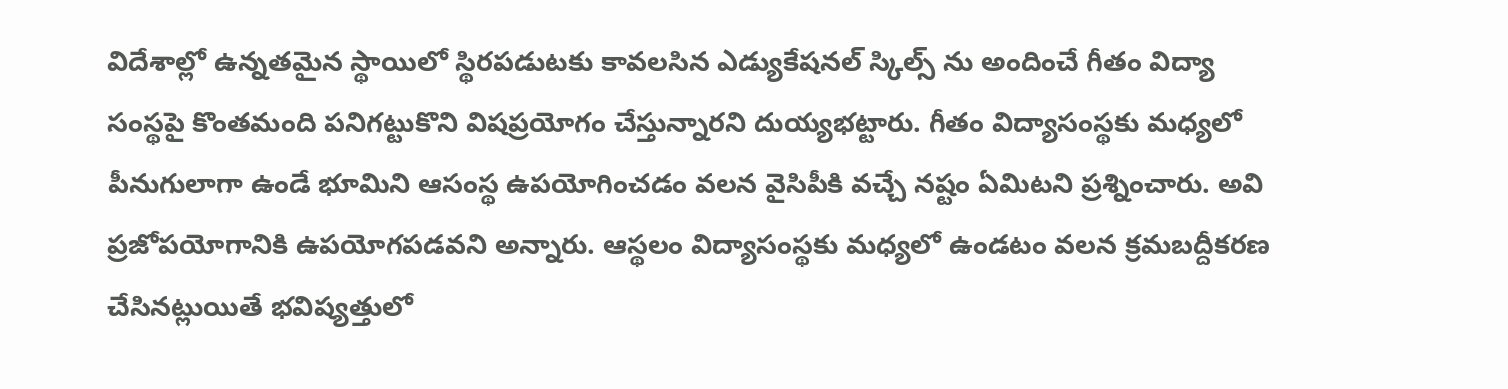విదేశాల్లో ఉన్నతమైన స్థాయిలో స్థిరపడుటకు కావలసిన ఎడ్యుకేషనల్ స్కిల్స్ ను అందించే గీతం విద్యా సంస్థపై కొంతమంది పనిగట్టుకొని విషప్రయోగం చేస్తున్నారని దుయ్యభట్టారు. గీతం విద్యాసంస్థకు మధ్యలో పీనుగులాగా ఉండే భూమిని ఆసంస్థ ఉపయోగించడం వలన వైసిపీకి వచ్చే నష్టం ఏమిటని ప్రశ్నించారు. అవి ప్రజోపయోగానికి ఉపయోగపడవని అన్నారు. ఆస్థలం విద్యాసంస్థకు మధ్యలో ఉండటం వలన క్రమబద్దీకరణ చేసినట్లుయితే భవిష్యత్తులో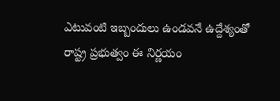ఎటువంటి ఇబ్బందులు ఉండవనే ఉద్దేశ్యంతో రాష్ట్ర ప్రభుత్వం ఈ నిర్ణయం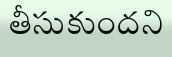తీసుకుందని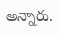అన్నారు.